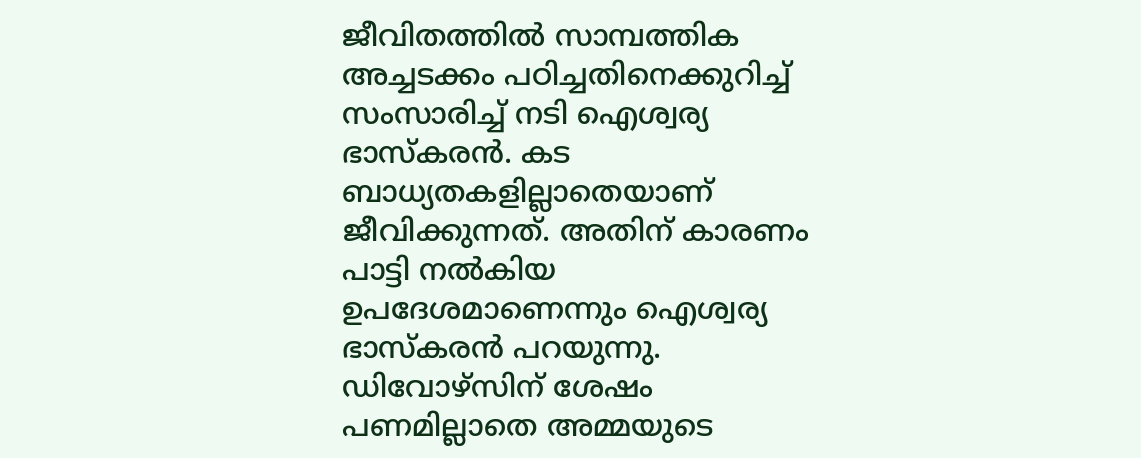ജീവിതത്തിൽ സാമ്പത്തിക അച്ചട‌ക്കം പഠിച്ചതിനെക്കുറിച്ച് സംസാരിച്ച് നടി ഐശ്വര്യ ഭാസ്കരൻ. കട ബാധ്യതകളില്ലാതെയാണ് ജീവിക്കുന്നത്. അതിന് കാരണം പാട്ടി നൽകിയ ഉപദേശമാണെന്നും ഐശ്വര്യ ഭാസ്കരൻ പറയുന്നു. ഡിവോഴ്സിന് ശേഷം പണമില്ലാതെ അമ്മയുടെ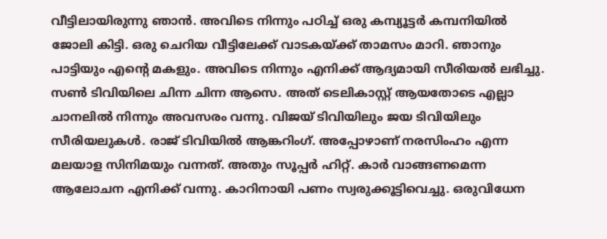വീട്ടിലായിരുന്നു ഞാൻ. അവിടെ നിന്നും പഠിച്ച് ഒരു കമ്പ്യൂട്ടർ കമ്പനിയിൽ ജോലി കിട്ടി. ഒരു ചെറിയ വീട്ടിലേക്ക് വാടകയ്ക്ക് താമസം മാറി. ഞാനും പാട്ടിയും എന്റെ മകളും. അവിടെ നിന്നും എനിക്ക് ആദ്യമായി സീരിയൽ ലഭിച്ചു. സൺ ടിവിയിലെ ചിന്ന ചിന്ന ആസെ. അത് ടെലികാസ്റ്റ് ആയതോടെ എല്ലാ ചാനലിൽ നിന്നും അവസരം വന്നു. വിജയ് ടിവിയിലും ജയ ടിവിയിലും സീരിയലുകൾ. രാജ് ടിവിയിൽ ആങ്കറിംഗ്. അപ്പോഴാണ് നരസിംഹം എന്ന മലയാള സിനിമയും വന്നത്. അതും സൂപ്പർ ഹിറ്റ്. കാർ വാങ്ങണമെന്ന ആലോചന എനിക്ക് വന്നു. കാറിനായി പണം സ്വരുക്കൂട്ടിവെച്ചു. ഒരുവിധേന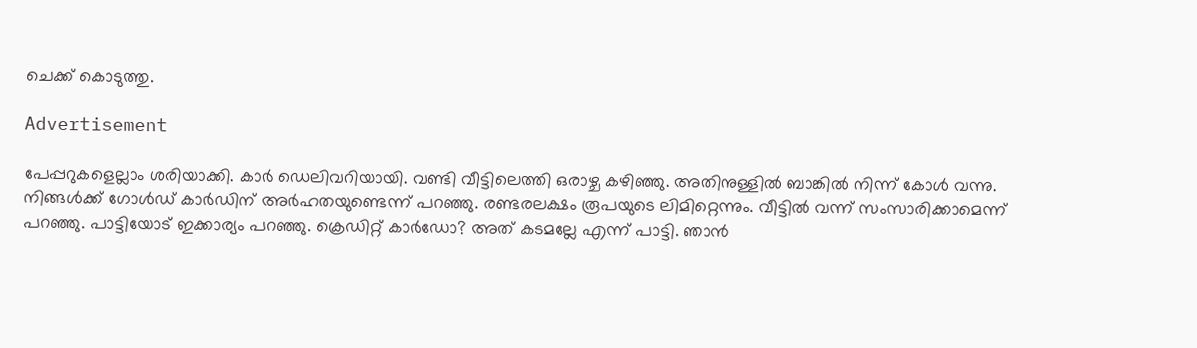ചെക്ക് കൊടുത്തു.

Advertisement

പേപ്പറുകളെല്ലാം ശരിയാക്കി. കാർ ഡെലിവറിയായി. വണ്ടി വീ‌ട്ടിലെത്തി ഒരാഴ്ച കഴിഞ്ഞു. അതിനുള്ളിൽ ബാങ്കിൽ നിന്ന് കോൾ വന്നു. നിങ്ങൾക്ക് ഗോൾഡ് കാർഡിന് അർഹതയുണ്ടെന്ന് പറഞ്ഞു. രണ്ടരലക്ഷം രൂപയുടെ ലിമിറ്റെന്നും. വീട്ടിൽ വന്ന് സംസാരിക്കാമെന്ന് പറഞ്ഞു. പാട്ടിയോട് ഇക്കാര്യം പറഞ്ഞു. ക്രെഡിറ്റ് കാർഡോ? അത് കടമല്ലേ എന്ന് പാട്ടി. ഞാൻ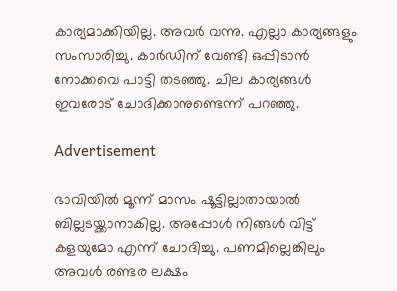കാര്യമാക്കിയില്ല. അവർ വന്നു. എല്ലാ കാര്യങ്ങളും സംസാരിച്ചു. കാർഡിന് വേണ്ടി ഒപ്പിടാൻ നോക്കവെ പാട്ടി തടഞ്ഞു. ചില കാര്യങ്ങൾ‌ ഇവരോട് ചോദിക്കാനുണ്ടെന്ന് പറഞ്ഞു.

Advertisement

ഭാവിയിൽ മൂന്ന് മാസം ഷൂട്ടില്ലാതായാൽ ബില്ലടയ്ക്കാനാകില്ല. അപ്പോൾ നിങ്ങൾ വിട്ട് കളയുമോ എന്ന് ചോദിച്ചു. പണമില്ലെങ്കിലും അവൾ രണ്ടര ലക്ഷം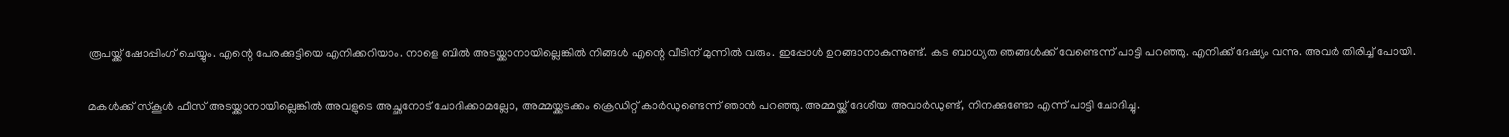രൂപയ്ക്ക് ഷോപ്പിംഗ് ചെയ്യും. എന്റെ പേരക്കുട്ടിയെ എനിക്കറിയാം. നാളെ ബിൽ അടയ്ക്കാനായില്ലെങ്കിൽ നിങ്ങൾ എന്റെ വീടിന് മുന്നിൽ വരും. ഇപ്പോൾ ഉറങ്ങാനാകുന്നുണ്ട്. കട ബാധ്യത ഞങ്ങൾക്ക് വേണ്ടെന്ന് പാട്ടി പറഞ്ഞു. എനിക്ക് ദേഷ്യം വന്നു. അവർ തിരിച്ച് പോയി.

മകൾക്ക് സ്കൂൾ ഫീസ് അടയ്ക്കാനായില്ലെങ്കിൽ അവളുടെ അച്ഛനോട് ചോദിക്കാമല്ലോ, അമ്മയ്ക്കടക്കം ക്രെ‍ഡിറ്റ് കാർഡുണ്ടെന്ന് ഞാൻ പറഞ്ഞു. അമ്മയ്ക്ക് ദേശീയ അവാർഡുണ്ട്, നിനക്കുണ്ടോ എന്ന് പാട്ടി ചോദിച്ചു.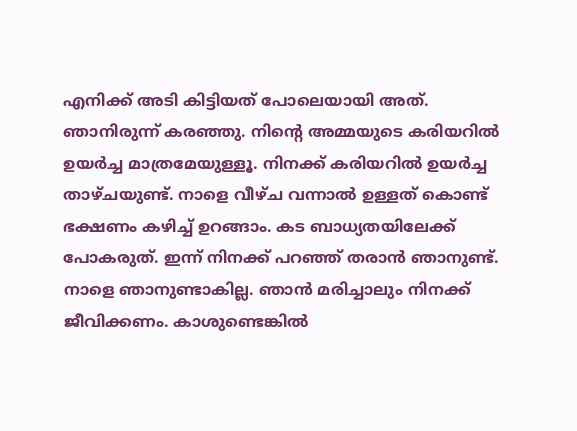എനിക്ക് അടി കിട്ടിയത് പോലെയായി അത്. ഞാനിരുന്ന് കരഞ്ഞു. നിന്റെ അമ്മയുടെ കരിയറിൽ ഉയർച്ച മാത്രമേയുള്ളൂ. നിനക്ക് കരിയറിൽ ഉയർച്ച താഴ്ചയുണ്ട്. നാളെ വീഴ്ച വന്നാൽ ഉള്ളത് കൊണ്ട് ഭക്ഷണം കഴിച്ച് ഉറങ്ങാം. കട ബാധ്യതയിലേക്ക് പോകരുത്. ഇന്ന് നിനക്ക് പറഞ്ഞ് തരാൻ ഞാനുണ്ട്. നാളെ ഞാനുണ്ടാകില്ല. ഞാൻ മരിച്ചാലും നിനക്ക് ജീവിക്കണം. കാശുണ്ടെങ്കിൽ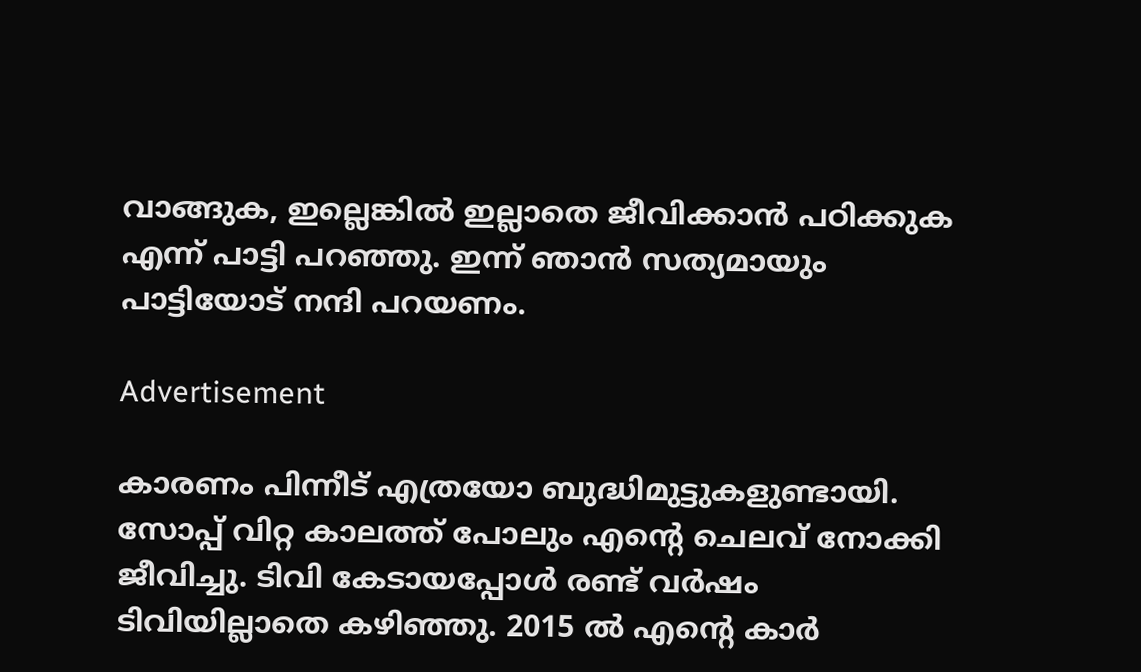വാങ്ങുക, ഇല്ലെങ്കിൽ ഇല്ലാതെ ജീവിക്കാൻ പഠിക്കുക എന്ന് പാട്ടി പറഞ്ഞു. ഇന്ന് ഞാൻ സത്യമായും പാട്ടിയോട് നന്ദി പറയണം.

Advertisement

കാരണം പിന്നീട് എത്രയോ ബുദ്ധിമുട്ടുകളുണ്ടായി. സോപ്പ് വിറ്റ കാലത്ത് പോലും എന്റെ ചെലവ് നോക്കി ജീവിച്ചു. ടിവി കേടായപ്പോൾ രണ്ട് വർഷം ടിവിയില്ലാതെ കഴിഞ്ഞു. 2015 ൽ എന്റെ കാർ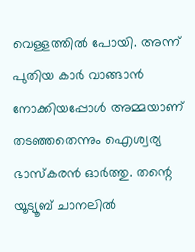വെള്ളത്തിൽ പോയി. അന്ന് പുതിയ കാർ വാങ്ങാൻ നോക്കിയപ്പോൾ അമ്മയാണ് തടഞ്ഞതെന്നും ഐശ്വര്യ ഭാസ്കരൻ ഓർത്തു. തന്റെ യൂട്യൂബ് ചാനലിൽ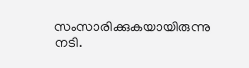സംസാരിക്കുകയായിരുന്നു നടി.